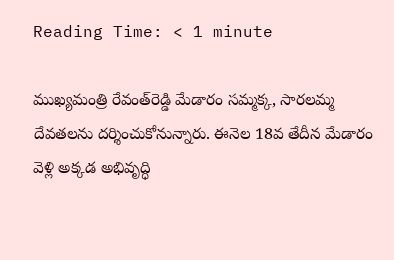Reading Time: < 1 minute

ముఖ్యమంత్రి రేవంత్‌రెడ్డి మేడారం సమ్మక్క, సారలమ్మ దేవతలను దర్శించుకోనున్నారు. ఈనెల 18వ తేదీన మేడారం వెళ్లి అక్కడ అభివృద్ధి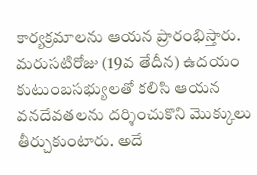కార్యక్రమాలను ఆయన ప్రారంభిస్తారు. మరుసటిరోజు (19వ తేదీన) ఉదయం కుటుంబసభ్యులతో కలిసి ఆయన వనదేవతలను దర్శించుకొని మొక్కులు తీర్చుకుంటారు. అదే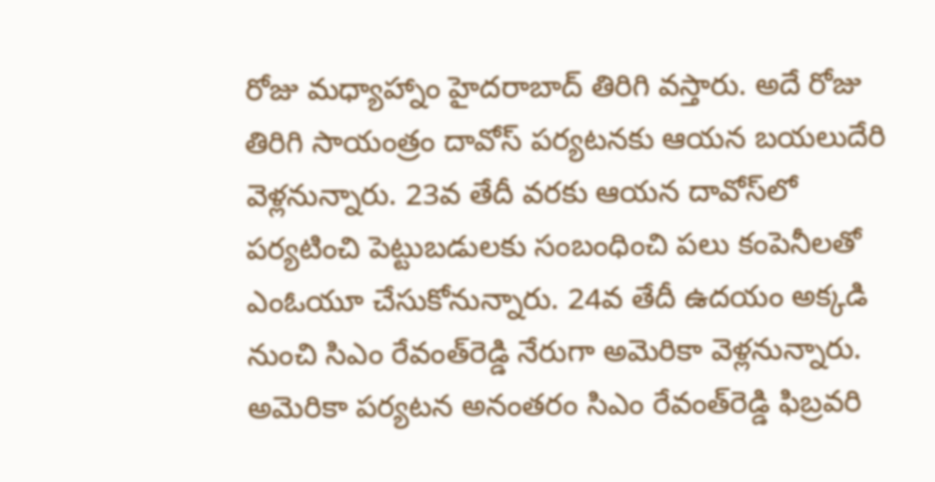రోజు మధ్యాహ్నాం హైదరాబాద్ తిరిగి వస్తారు. అదే రోజు తిరిగి సాయంత్రం దావోస్ పర్యటనకు ఆయన బయలుదేరి వెళ్లనున్నారు. 23వ తేదీ వరకు ఆయన దావోస్‌లో పర్యటించి పెట్టుబడులకు సంబంధించి పలు కంపెనీలతో ఎంఓయూ చేసుకోనున్నారు. 24వ తేదీ ఉదయం అక్కడి నుంచి సిఎం రేవంత్‌రెడ్డి నేరుగా అమెరికా వెళ్లనున్నారు. అమెరికా పర్యటన అనంతరం సిఎం రేవంత్‌రెడ్డి ఫిబ్రవరి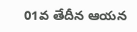01వ తేదీన ఆయన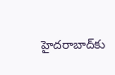హైదరాబాద్‌కు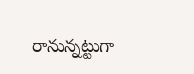రానున్నట్టుగా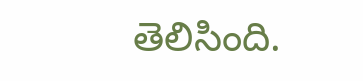తెలిసింది.